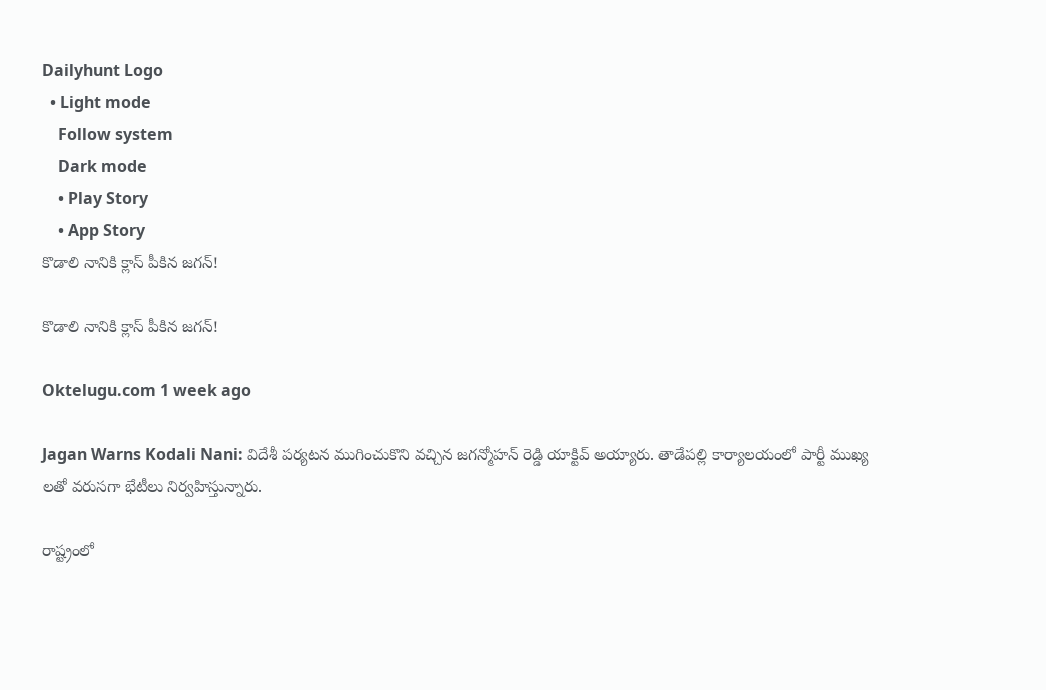Dailyhunt Logo
  • Light mode
    Follow system
    Dark mode
    • Play Story
    • App Story
కొడాలి నానికి క్లాస్ పీకిన జగన్!

కొడాలి నానికి క్లాస్ పీకిన జగన్!

Oktelugu.com 1 week ago

Jagan Warns Kodali Nani: విదేశీ పర్యటన ముగించుకొని వచ్చిన జగన్మోహన్ రెడ్డి యాక్టివ్ అయ్యారు. తాడేపల్లి కార్యాలయంలో పార్టీ ముఖ్య లతో వరుసగా భేటీలు నిర్వహిస్తున్నారు.

రాష్ట్రంలో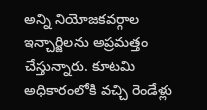అన్ని నియోజకవర్గాల ఇన్చార్జిలను అప్రమత్తం చేస్తున్నారు. కూటమి అధికారంలోకి వచ్చి రెండేళ్లు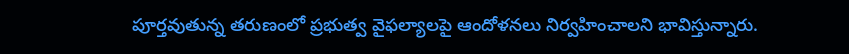పూర్తవుతున్న తరుణంలో ప్రభుత్వ వైఫల్యాలపై ఆందోళనలు నిర్వహించాలని భావిస్తున్నారు.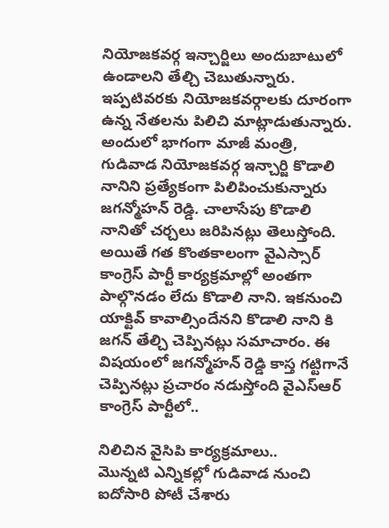నియోజకవర్గ ఇన్చార్జిలు అందుబాటులో ఉండాలని తేల్చి చెబుతున్నారు. ఇప్పటివరకు నియోజకవర్గాలకు దూరంగా ఉన్న నేతలను పిలిచి మాట్లాడుతున్నారు. అందులో భాగంగా మాజీ మంత్రి, గుడివాడ నియోజకవర్గ ఇన్చార్జి కొడాలి నానిని ప్రత్యేకంగా పిలిపించుకున్నారు జగన్మోహన్ రెడ్డి. చాలాసేపు కొడాలి నానితో చర్చలు జరిపినట్లు తెలుస్తోంది. అయితే గత కొంతకాలంగా వైఎస్సార్ కాంగ్రెస్ పార్టీ కార్యక్రమాల్లో అంతగా పాల్గొనడం లేదు కొడాలి నాని. ఇకనుంచి యాక్టివ్ కావాల్సిందేనని కొడాలి నాని కి జగన్ తేల్చి చెప్పినట్లు సమాచారం. ఈ విషయంలో జగన్మోహన్ రెడ్డి కాస్త గట్టిగానే చెప్పినట్లు ప్రచారం నడుస్తోంది వైఎస్ఆర్ కాంగ్రెస్ పార్టీలో..

నిలిచిన వైసిపి కార్యక్రమాలు..
మొన్నటి ఎన్నికల్లో గుడివాడ నుంచి ఐదోసారి పోటీ చేశారు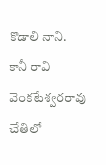కొడాలి నాని. కానీ రావి వెంకటేశ్వరరావు చేతిలో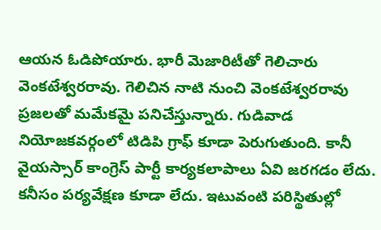ఆయన ఓడిపోయారు. భారీ మెజారిటీతో గెలిచారు వెంకటేశ్వరరావు. గెలిచిన నాటి నుంచి వెంకటేశ్వరరావు ప్రజలతో మమేకమై పనిచేస్తున్నారు. గుడివాడ నియోజకవర్గంలో టిడిపి గ్రాఫ్ కూడా పెరుగుతుంది. కానీ వైయస్సార్ కాంగ్రెస్ పార్టీ కార్యకలాపాలు ఏవి జరగడం లేదు. కనీసం పర్యవేక్షణ కూడా లేదు. ఇటువంటి పరిస్థితుల్లో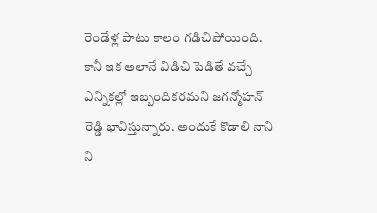రెండేళ్ల పాటు కాలం గడిచిపోయింది. కానీ ఇక అలానే విడిచి పెడితే వచ్చే ఎన్నికల్లో ఇబ్బందికరమని జగన్మోహన్ రెడ్డి భావిస్తున్నారు. అందుకే కొడాలి నాని ని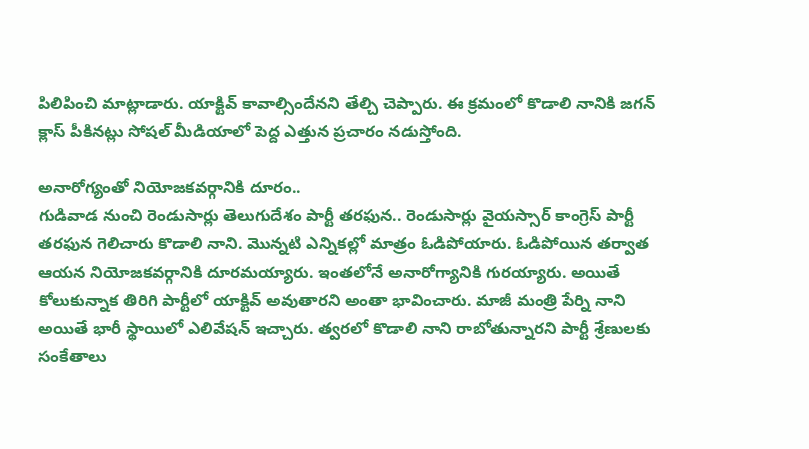పిలిపించి మాట్లాడారు. యాక్టివ్ కావాల్సిందేనని తేల్చి చెప్పారు. ఈ క్రమంలో కొడాలి నానికి జగన్ క్లాస్ పీకినట్లు సోషల్ మీడియాలో పెద్ద ఎత్తున ప్రచారం నడుస్తోంది.

అనారోగ్యంతో నియోజకవర్గానికి దూరం..
గుడివాడ నుంచి రెండుసార్లు తెలుగుదేశం పార్టీ తరఫున.. రెండుసార్లు వైయస్సార్ కాంగ్రెస్ పార్టీ తరఫున గెలిచారు కొడాలి నాని. మొన్నటి ఎన్నికల్లో మాత్రం ఓడిపోయారు. ఓడిపోయిన తర్వాత ఆయన నియోజకవర్గానికి దూరమయ్యారు. ఇంతలోనే అనారోగ్యానికి గురయ్యారు. అయితే కోలుకున్నాక తిరిగి పార్టీలో యాక్టివ్ అవుతారని అంతా భావించారు. మాజీ మంత్రి పేర్ని నాని అయితే భారీ స్థాయిలో ఎలివేషన్ ఇచ్చారు. త్వరలో కొడాలి నాని రాబోతున్నారని పార్టీ శ్రేణులకు సంకేతాలు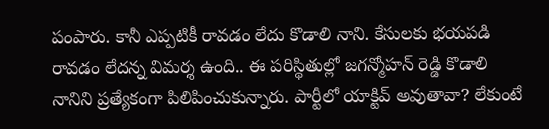పంపారు. కానీ ఎప్పటికీ రావడం లేదు కొడాలి నాని. కేసులకు భయపడి రావడం లేదన్న విమర్శ ఉంది.. ఈ పరిస్థితుల్లో జగన్మోహన్ రెడ్డి కొడాలి నానిని ప్రత్యేకంగా పిలిపించుకున్నారు. పార్టీలో యాక్టివ్ అవుతావా? లేకుంటే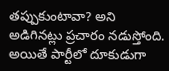తప్పుకుంటావా? అని అడిగినట్లు ప్రచారం నడుస్తోంది. అయితే పార్టీలో దూకుడుగా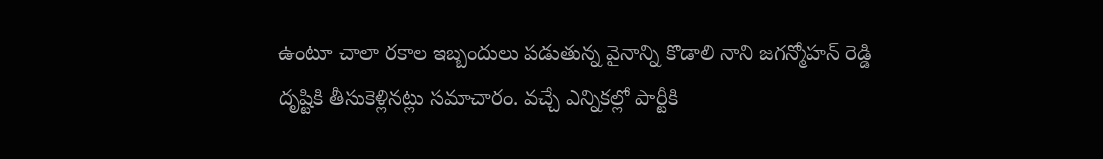ఉంటూ చాలా రకాల ఇబ్బందులు పడుతున్న వైనాన్ని కొడాలి నాని జగన్మోహన్ రెడ్డి దృష్టికి తీసుకెళ్లినట్లు సమాచారం. వచ్చే ఎన్నికల్లో పార్టీకి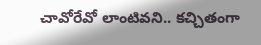చావోరేవో లాంటివని.. కచ్చితంగా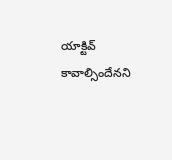యాక్టివ్ కావాల్సిందేనని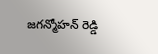జగన్మోహన్ రెడ్డి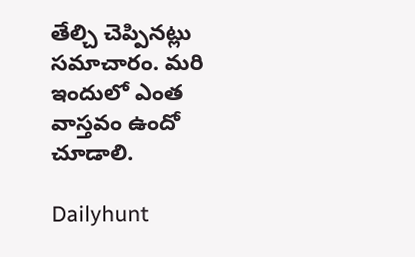తేల్చి చెప్పినట్లు సమాచారం. మరి ఇందులో ఎంత వాస్తవం ఉందో చూడాలి.

Dailyhunt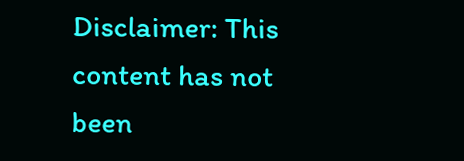Disclaimer: This content has not been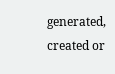generated, created or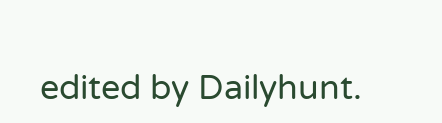edited by Dailyhunt.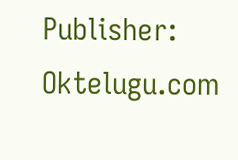Publisher: Oktelugu.com